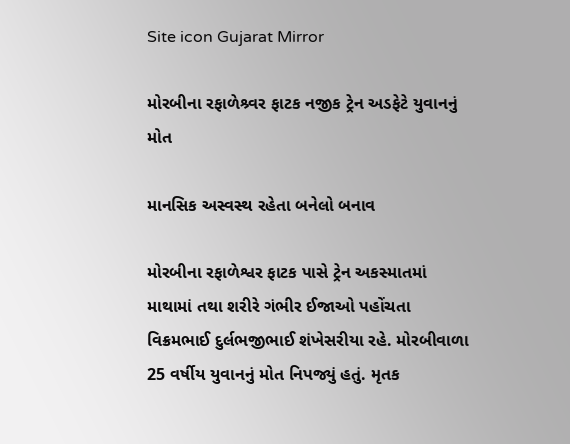Site icon Gujarat Mirror

મોરબીના રફાળેશ્ર્વર ફાટક નજીક ટ્રેન અડફેટે યુવાનનું મોત

માનસિક અસ્વસ્થ રહેતા બનેલો બનાવ

મોરબીના રફાળેશ્વર ફાટક પાસે ટ્રેન અકસ્માતમાં માથામાં તથા શરીરે ગંભીર ઈજાઓ પહોંચતા વિક્રમભાઈ દુર્લભજીભાઈ શંખેસરીયા રહે. મોરબીવાળા 25 વર્ષીય યુવાનનું મોત નિપજ્યું હતું. મૃતક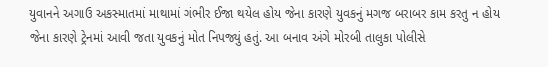યુવાનને અગાઉ અકસ્માતમાં માથામાં ગંભીર ઈજા થયેલ હોય જેના કારણે યુવકનું મગજ બરાબર કામ કરતુ ન હોય જેના કારણે ટ્રેનમાં આવી જતા યુવકનું મોત નિપજ્યું હતું. આ બનાવ અંગે મોરબી તાલુકા પોલીસે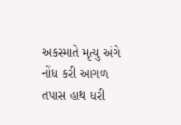અકસ્માતે મૃત્યુ અંગે નોંધ કરી આગળ તપાસ હાથ ધરી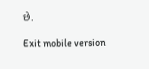છે.

Exit mobile version